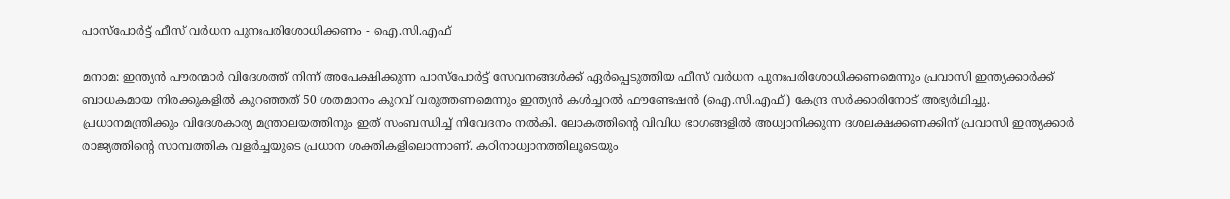പാസ്‌പോർട്ട് ഫീസ് വർധന പുനഃപരിശോധിക്കണം - ഐ.സി.എഫ്

മനാമ: ഇന്ത്യൻ പൗരന്മാർ വിദേശത്ത് നിന്ന് അപേക്ഷിക്കുന്ന പാസ്‌പോർട്ട് സേവനങ്ങൾക്ക് ഏർപ്പെടുത്തിയ ഫീസ് വർധന പുനഃപരിശോധിക്കണമെന്നും പ്രവാസി ഇന്ത്യക്കാർക്ക് ബാധകമായ നിരക്കുകളിൽ കുറഞ്ഞത് 50 ശതമാനം കുറവ് വരുത്തണമെന്നും ഇന്ത്യൻ കൾച്ചറൽ ഫൗണ്ടേഷൻ (ഐ.സി.എഫ്) കേന്ദ്ര സർക്കാരിനോട് അഭ്യർഥിച്ചു. പ്രധാനമന്ത്രിക്കും വിദേശകാര്യ മന്ത്രാലയത്തിനും ഇത് സംബന്ധിച്ച് നിവേദനം നൽകി. ലോകത്തിന്റെ വിവിധ ഭാഗങ്ങളിൽ അധ്വാനിക്കുന്ന ദശലക്ഷക്കണക്കിന് പ്രവാസി ഇന്ത്യക്കാർ രാജ്യത്തിന്റെ സാമ്പത്തിക വളർച്ചയുടെ പ്രധാന ശക്തികളിലൊന്നാണ്. കഠിനാധ്വാനത്തിലൂടെയും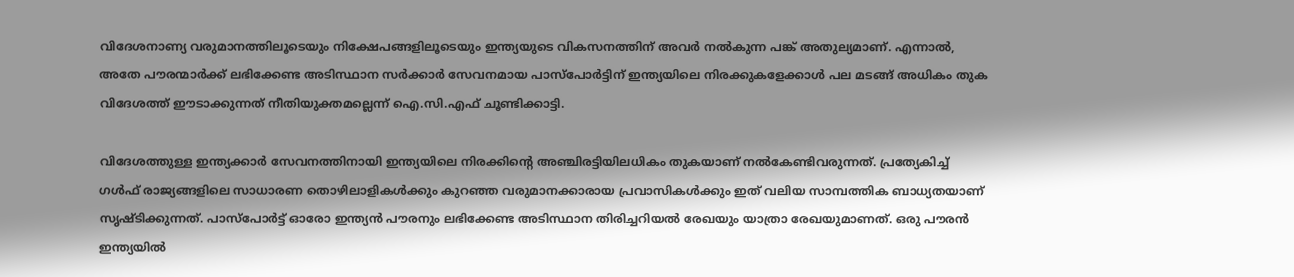വിദേശനാണ്യ വരുമാനത്തിലൂടെയും നിക്ഷേപങ്ങളിലൂടെയും ഇന്ത്യയുടെ വികസനത്തിന് അവർ നൽകുന്ന പങ്ക് അതുല്യമാണ്. എന്നാൽ, അതേ പൗരന്മാർക്ക് ലഭിക്കേണ്ട അടിസ്ഥാന സർക്കാർ സേവനമായ പാസ്‌പോർട്ടിന് ഇന്ത്യയിലെ നിരക്കുകളേക്കാൾ പല മടങ്ങ് അധികം തുക വിദേശത്ത് ഈടാക്കുന്നത് നീതിയുക്തമല്ലെന്ന് ഐ.സി.എഫ് ചൂണ്ടിക്കാട്ടി.

വിദേശത്തുള്ള ഇന്ത്യക്കാർ സേവനത്തിനായി ഇന്ത്യയിലെ നിരക്കിന്റെ അഞ്ചിരട്ടിയിലധികം തുകയാണ് നൽകേണ്ടിവരുന്നത്. പ്രത്യേകിച്ച് ഗൾഫ് രാജ്യങ്ങളിലെ സാധാരണ തൊഴിലാളികൾക്കും കുറഞ്ഞ വരുമാനക്കാരായ പ്രവാസികൾക്കും ഇത് വലിയ സാമ്പത്തിക ബാധ്യതയാണ് സൃഷ്ടിക്കുന്നത്. പാസ്‌പോർട്ട് ഓരോ ഇന്ത്യൻ പൗരനും ലഭിക്കേണ്ട അടിസ്ഥാന തിരിച്ചറിയൽ രേഖയും യാത്രാ രേഖയുമാണത്. ഒരു പൗരൻ ഇന്ത്യയിൽ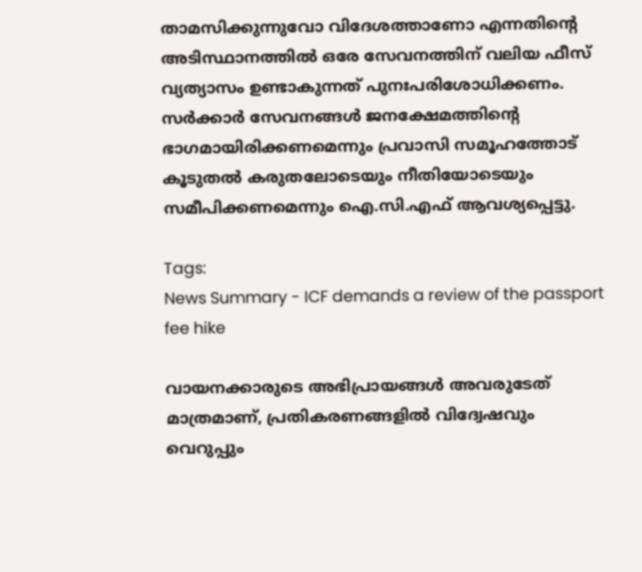താമസിക്കുന്നുവോ വിദേശത്താണോ എന്നതിന്റെ അടിസ്ഥാനത്തിൽ ഒരേ സേവനത്തിന് വലിയ ഫീസ് വ്യത്യാസം ഉണ്ടാകുന്നത് പുനഃപരിശോധിക്കണം. സർക്കാർ സേവനങ്ങൾ ജനക്ഷേമത്തിന്റെ ഭാഗമായിരിക്കണമെന്നും പ്രവാസി സമൂഹത്തോട് കൂടുതൽ കരുതലോടെയും നീതിയോടെയും സമീപിക്കണമെന്നും ഐ.സി.എഫ് ആവശ്യപ്പെട്ടു.

Tags:
News Summary - ICF demands a review of the passport fee hike

വായനക്കാരുടെ അഭിപ്രായങ്ങള്‍ അവരുടേത് മാത്രമാണ്, പ്രതികരണങ്ങളിൽ വിദ്വേഷവും വെറുപ്പും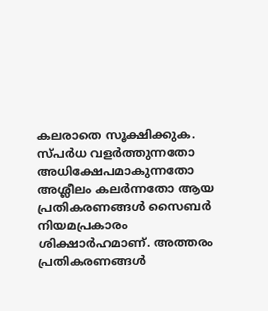കലരാതെ സൂക്ഷിക്കുക. സ്പർധ വളർത്തുന്നതോ അധിക്ഷേപമാകുന്നതോ അശ്ലീലം കലർന്നതോ ആയ പ്രതികരണങ്ങൾ സൈബർ നിയമപ്രകാരം ശിക്ഷാർഹമാണ്. അത്തരം പ്രതികരണങ്ങൾ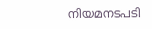നിയമനടപടി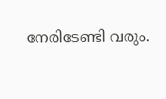നേരിടേണ്ടി വരും.